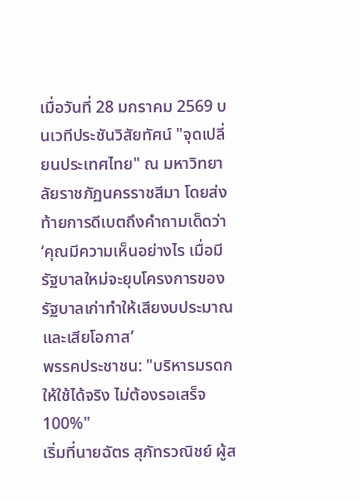เมื่อวันที่ 28 มกราคม 2569 บนเวทีประชันวิสัยทัศน์ "จุดเปลี่ยนประเทศไทย" ณ มหาวิทยาลัยราชภัฏนครราชสีมา โดยส่งท้ายการดีเบตถึงคำถามเด็ดว่า ‘คุณมีความเห็นอย่างไร เมื่อมีรัฐบาลใหม่จะยุบโครงการของรัฐบาลเก่าทำให้เสียงบประมาณและเสียโอกาส’
พรรคประชาชน: "บริหารมรดกให้ใช้ได้จริง ไม่ต้องรอเสร็จ 100%"
เริ่มที่นายฉัตร สุภัทรวณิชย์ ผู้ส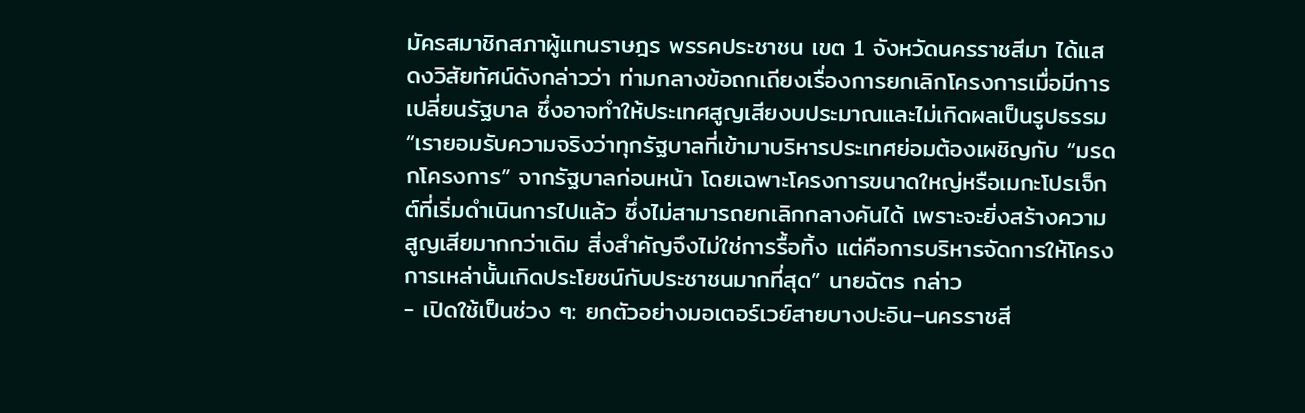มัครสมาชิกสภาผู้แทนราษฎร พรรคประชาชน เขต 1 จังหวัดนครราชสีมา ได้แสดงวิสัยทัศน์ดังกล่าวว่า ท่ามกลางข้อถกเถียงเรื่องการยกเลิกโครงการเมื่อมีการเปลี่ยนรัฐบาล ซึ่งอาจทำให้ประเทศสูญเสียงบประมาณและไม่เกิดผลเป็นรูปธรรม
“เรายอมรับความจริงว่าทุกรัฐบาลที่เข้ามาบริหารประเทศย่อมต้องเผชิญกับ “มรดกโครงการ” จากรัฐบาลก่อนหน้า โดยเฉพาะโครงการขนาดใหญ่หรือเมกะโปรเจ็กต์ที่เริ่มดำเนินการไปแล้ว ซึ่งไม่สามารถยกเลิกกลางคันได้ เพราะจะยิ่งสร้างความสูญเสียมากกว่าเดิม สิ่งสำคัญจึงไม่ใช่การรื้อทิ้ง แต่คือการบริหารจัดการให้โครงการเหล่านั้นเกิดประโยชน์กับประชาชนมากที่สุด” นายฉัตร กล่าว
- เปิดใช้เป็นช่วง ๆ: ยกตัวอย่างมอเตอร์เวย์สายบางปะอิน–นครราชสี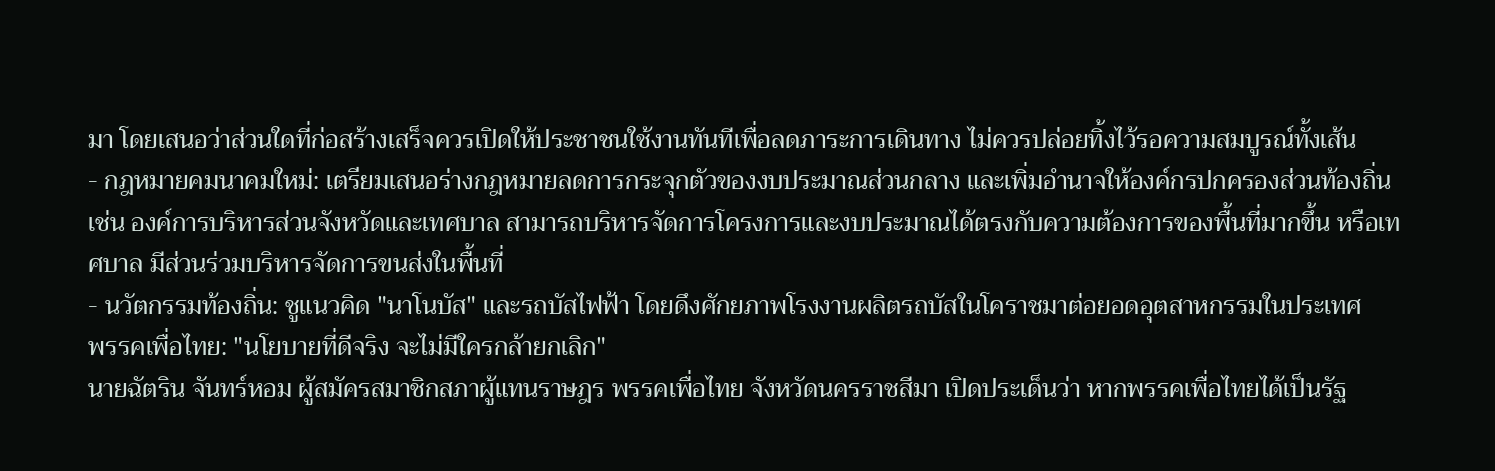มา โดยเสนอว่าส่วนใดที่ก่อสร้างเสร็จควรเปิดให้ประชาชนใช้งานทันทีเพื่อลดภาระการเดินทาง ไม่ควรปล่อยทิ้งไว้รอความสมบูรณ์ทั้งเส้น
- กฎหมายคมนาคมใหม่: เตรียมเสนอร่างกฎหมายลดการกระจุกตัวของงบประมาณส่วนกลาง และเพิ่มอำนาจให้องค์กรปกครองส่วนท้องถิ่น เช่น องค์การบริหารส่วนจังหวัดและเทศบาล สามารถบริหารจัดการโครงการและงบประมาณได้ตรงกับความต้องการของพื้นที่มากขึ้น หรือเทศบาล มีส่วนร่วมบริหารจัดการขนส่งในพื้นที่
- นวัตกรรมท้องถิ่น: ชูแนวคิด "นาโนบัส" และรถบัสไฟฟ้า โดยดึงศักยภาพโรงงานผลิตรถบัสในโคราชมาต่อยอดอุตสาหกรรมในประเทศ
พรรคเพื่อไทย: "นโยบายที่ดีจริง จะไม่มีใครกล้ายกเลิก"
นายฉัตริน จันทร์หอม ผู้สมัครสมาชิกสภาผู้แทนราษฎร พรรคเพื่อไทย จังหวัดนครราชสีมา เปิดประเด็นว่า หากพรรคเพื่อไทยได้เป็นรัฐ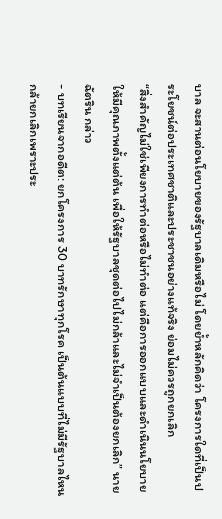บาล จะสานต่อนโยบายของรัฐบาลเดิมหรือไม่ โดยย้ำหลักคิดว่า โครงการใดที่เป็นประโยชน์ต่อประเทศชาติและประชาชนอย่างแท้จริง ย่อมไม่ควรถูกยกเลิก
“สิ่งสำคัญไม่ใช่เพียงการทำต่อหรือไม่ทำต่อ แต่คือการออกแบบและดำเนินนโยบายให้มีคุณภาพตั้งแต่ต้น เพื่อให้รัฐบาลชุดต่อไปไม่กล้าและไม่จำเป็นต้องยกเลิก” นายฉัตริน กล่าว
- บทเรียนจากอดีต: ยกโครงการ 30 บาทรักษาทุกโรค เป็นต้นแบบที่ไม่มีรัฐบาลไหนกล้ายกเลิกเพราะประ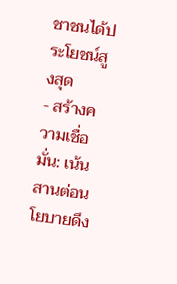ชาชนได้ประโยชน์สูงสุด
- สร้างความเชื่อมั่น: เน้นสานต่อนโยบายดึง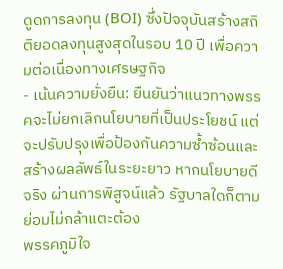ดูดการลงทุน (BOI) ซึ่งปัจจุบันสร้างสถิติยอดลงทุนสูงสุดในรอบ 10 ปี เพื่อความต่อเนื่องทางเศรษฐกิจ
- เน้นความยั่งยืน: ยืนยันว่าแนวทางพรรคจะไม่ยกเลิกนโยบายที่เป็นประโยชน์ แต่จะปรับปรุงเพื่อป้องกันความซ้ำซ้อนและสร้างผลลัพธ์ในระยะยาว หากนโยบายดีจริง ผ่านการพิสูจน์แล้ว รัฐบาลใดก็ตามย่อมไม่กล้าแตะต้อง
พรรคภูมิใจ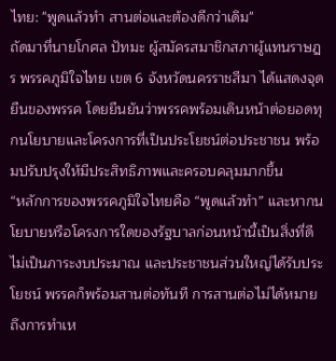ไทย: "พูดแล้วทำ สานต่อและต้องดีกว่าเดิม"
ถัดมาที่นายโกศล ปัทมะ ผู้สมัครสมาชิกสภาผู้แทนราษฎร พรรคภูมิใจไทย เขต 6 จังหวัดนครราชสีมา ได้แสดงจุดยืนของพรรค โดยยืนยันว่าพรรคพร้อมเดินหน้าต่อยอดทุกนโยบายและโครงการที่เป็นประโยชน์ต่อประชาชน พร้อมปรับปรุงให้มีประสิทธิภาพและครอบคลุมมากขึ้น
“หลักการของพรรคภูมิใจไทยคือ “พูดแล้วทำ” และหากนโยบายหรือโครงการใดของรัฐบาลก่อนหน้านี้เป็นสิ่งที่ดี ไม่เป็นภาระงบประมาณ และประชาชนส่วนใหญ่ได้รับประโยชน์ พรรคก็พร้อมสานต่อทันที การสานต่อไม่ได้หมายถึงการทำเห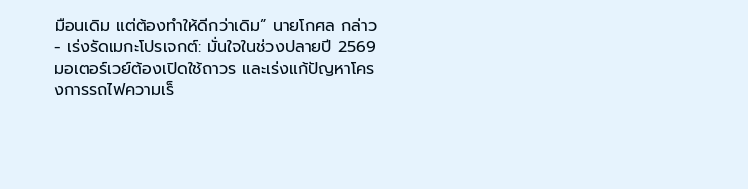มือนเดิม แต่ต้องทำให้ดีกว่าเดิม” นายโกศล กล่าว
- เร่งรัดเมกะโปรเจกต์: มั่นใจในช่วงปลายปี 2569 มอเตอร์เวย์ต้องเปิดใช้ถาวร และเร่งแก้ปัญหาโครงการรถไฟความเร็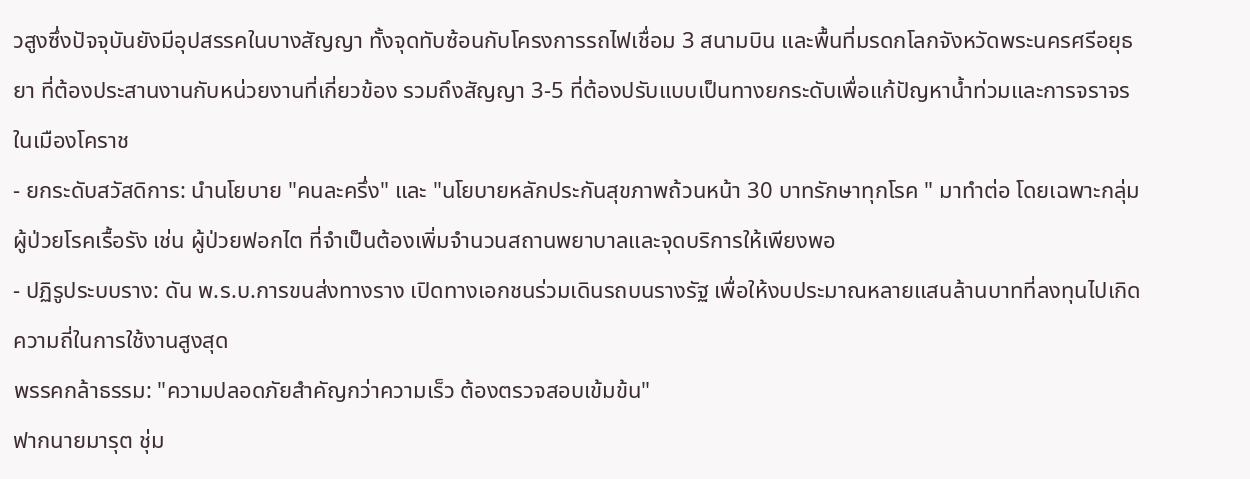วสูงซึ่งปัจจุบันยังมีอุปสรรคในบางสัญญา ทั้งจุดทับซ้อนกับโครงการรถไฟเชื่อม 3 สนามบิน และพื้นที่มรดกโลกจังหวัดพระนครศรีอยุธยา ที่ต้องประสานงานกับหน่วยงานที่เกี่ยวข้อง รวมถึงสัญญา 3-5 ที่ต้องปรับแบบเป็นทางยกระดับเพื่อแก้ปัญหาน้ำท่วมและการจราจรในเมืองโคราช
- ยกระดับสวัสดิการ: นำนโยบาย "คนละครึ่ง" และ "นโยบายหลักประกันสุขภาพถ้วนหน้า 30 บาทรักษาทุกโรค " มาทำต่อ โดยเฉพาะกลุ่มผู้ป่วยโรคเรื้อรัง เช่น ผู้ป่วยฟอกไต ที่จำเป็นต้องเพิ่มจำนวนสถานพยาบาลและจุดบริการให้เพียงพอ
- ปฏิรูประบบราง: ดัน พ.ร.บ.การขนส่งทางราง เปิดทางเอกชนร่วมเดินรถบนรางรัฐ เพื่อให้งบประมาณหลายแสนล้านบาทที่ลงทุนไปเกิดความถี่ในการใช้งานสูงสุด
พรรคกล้าธรรม: "ความปลอดภัยสำคัญกว่าความเร็ว ต้องตรวจสอบเข้มข้น"
ฟากนายมารุต ชุ่ม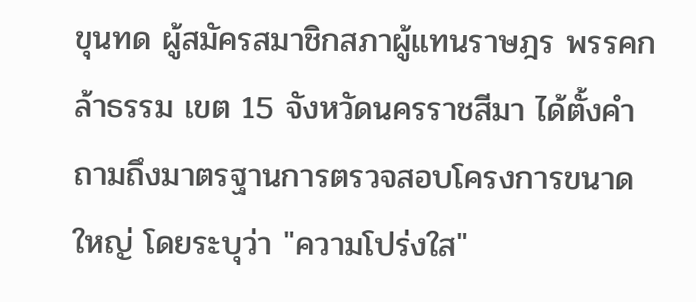ขุนทด ผู้สมัครสมาชิกสภาผู้แทนราษฎร พรรคกล้าธรรม เขต 15 จังหวัดนครราชสีมา ได้ตั้งคำถามถึงมาตรฐานการตรวจสอบโครงการขนาดใหญ่ โดยระบุว่า "ความโปร่งใส"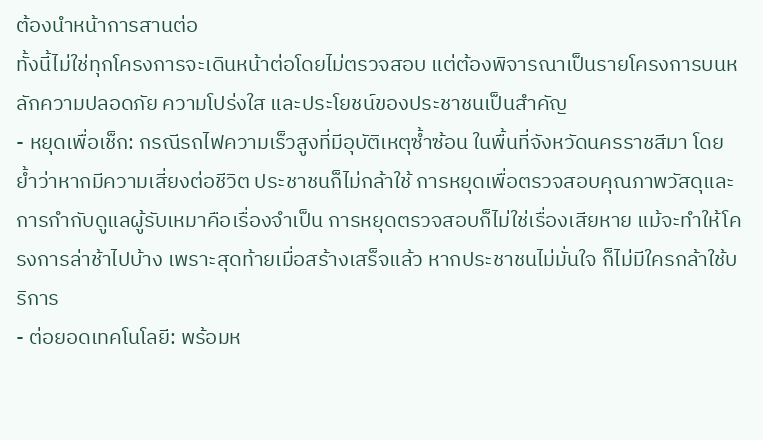ต้องนำหน้าการสานต่อ
ทั้งนี้ไม่ใช่ทุกโครงการจะเดินหน้าต่อโดยไม่ตรวจสอบ แต่ต้องพิจารณาเป็นรายโครงการบนหลักความปลอดภัย ความโปร่งใส และประโยชน์ของประชาชนเป็นสำคัญ
- หยุดเพื่อเช็ก: กรณีรถไฟความเร็วสูงที่มีอุบัติเหตุซ้ำซ้อน ในพื้นที่จังหวัดนครราชสีมา โดยย้ำว่าหากมีความเสี่ยงต่อชีวิต ประชาชนก็ไม่กล้าใช้ การหยุดเพื่อตรวจสอบคุณภาพวัสดุและการกำกับดูแลผู้รับเหมาคือเรื่องจำเป็น การหยุดตรวจสอบก็ไม่ใช่เรื่องเสียหาย แม้จะทำให้โครงการล่าช้าไปบ้าง เพราะสุดท้ายเมื่อสร้างเสร็จแล้ว หากประชาชนไม่มั่นใจ ก็ไม่มีใครกล้าใช้บริการ
- ต่อยอดเทคโนโลยี: พร้อมห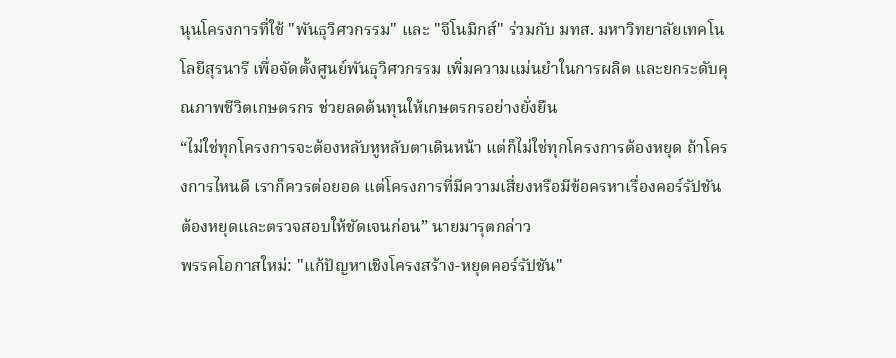นุนโครงการที่ใช้ "พันธุวิศวกรรม" และ "จีโนมิกส์" ร่วมกับ มทส. มหาวิทยาลัยเทคโนโลยีสุรนารี เพื่อจัดตั้งศูนย์พันธุวิศวกรรม เพิ่มความแม่นยำในการผลิต และยกระดับคุณภาพชีวิตเกษตรกร ช่วยลดต้นทุนให้เกษตรกรอย่างยั่งยืน
“ไม่ใช่ทุกโครงการจะต้องหลับหูหลับตาเดินหน้า แต่ก็ไม่ใช่ทุกโครงการต้องหยุด ถ้าโครงการไหนดี เราก็ควรต่อยอด แต่โครงการที่มีความเสี่ยงหรือมีข้อครหาเรื่องคอร์รัปชัน ต้องหยุดและตรวจสอบให้ชัดเจนก่อน” นายมารุตกล่าว
พรรคโอกาสใหม่: "แก้ปัญหาเชิงโครงสร้าง-หยุดคอร์รัปชัน"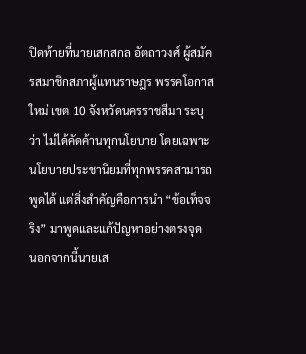ปิดท้ายที่นายเสกสกล อัตถาวงศ์ ผู้สมัครสมาชิกสภาผู้แทนราษฎร พรรคโอกาสใหม่ เขต 10 จังหวัดนครราชสีมา ระบุว่า ไม่ได้คัดค้านทุกนโยบาย โดยเฉพาะนโยบายประชานิยมที่ทุกพรรคสามารถพูดได้ แต่สิ่งสำคัญคือการนำ “ข้อเท็จจริง” มาพูดและแก้ปัญหาอย่างตรงจุด
นอกจากนี้นายเส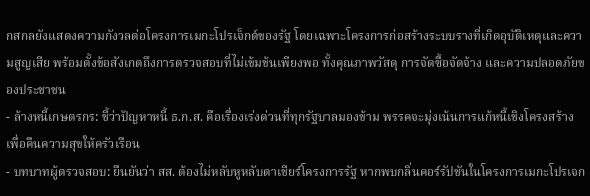กสกลยังแสดงความกังวลต่อโครงการเมกะโปรเจ็กต์ของรัฐ โดยเฉพาะโครงการก่อสร้างระบบรางที่เกิดอุบัติเหตุและความสูญเสีย พร้อมตั้งข้อสังเกตถึงการตรวจสอบที่ไม่เข้มข้นเพียงพอ ทั้งคุณภาพวัสดุ การจัดซื้อจัดจ้าง และความปลอดภัยของประชาชน
- ล้างหนี้เกษตรกร: ชี้ว่าปัญหาหนี้ ธ.ก.ส. คือเรื่องเร่งด่วนที่ทุกรัฐบาลมองข้าม พรรคจะมุ่งเน้นการแก้หนี้เชิงโครงสร้างเพื่อคืนความสุขให้ครัวเรือน
- บทบาทผู้ตรวจสอบ: ยืนยันว่า สส. ต้องไม่หลับหูหลับตาเชียร์โครงการรัฐ หากพบกลิ่นคอร์รัปชันในโครงการเมกะโปรเจก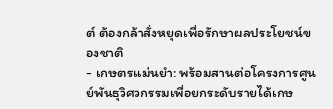ต์ ต้องกล้าสั่งหยุดเพื่อรักษาผลประโยชน์ของชาติ
- เกษตรแม่นยำ: พร้อมสานต่อโครงการศูนย์พันธุวิศวกรรมเพื่อยกระดับรายได้เกษ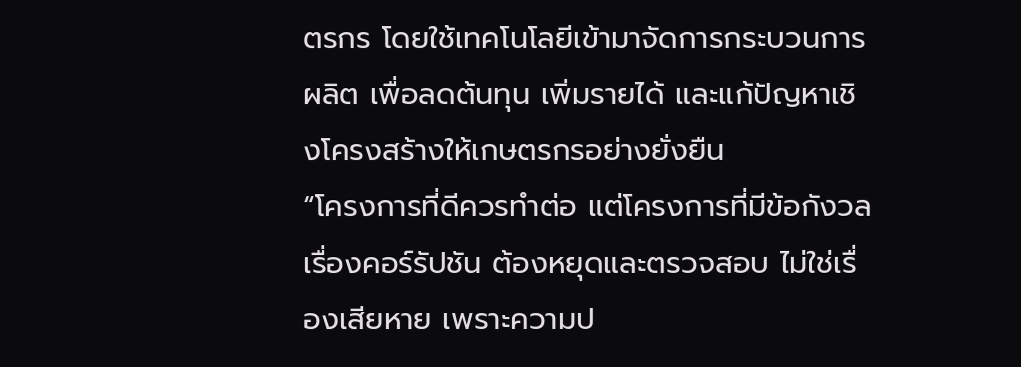ตรกร โดยใช้เทคโนโลยีเข้ามาจัดการกระบวนการผลิต เพื่อลดต้นทุน เพิ่มรายได้ และแก้ปัญหาเชิงโครงสร้างให้เกษตรกรอย่างยั่งยืน
“โครงการที่ดีควรทำต่อ แต่โครงการที่มีข้อกังวลเรื่องคอร์รัปชัน ต้องหยุดและตรวจสอบ ไม่ใช่เรื่องเสียหาย เพราะความป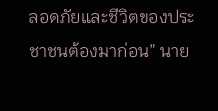ลอดภัยและชีวิตของประชาชนต้องมาก่อน” นาย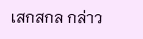เสกสกล กล่าว